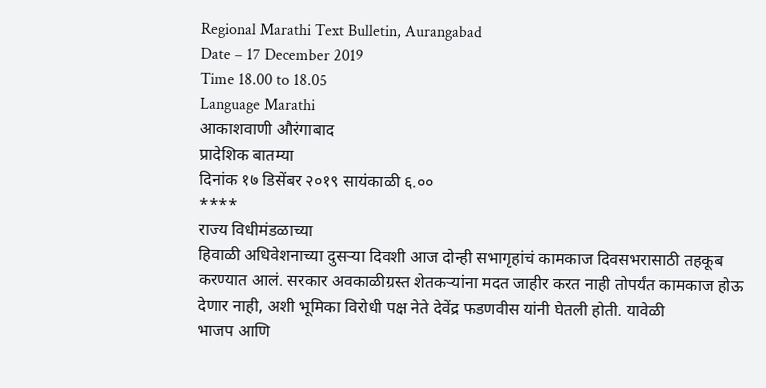Regional Marathi Text Bulletin, Aurangabad
Date – 17 December 2019
Time 18.00 to 18.05
Language Marathi
आकाशवाणी औरंगाबाद
प्रादेशिक बातम्या
दिनांक १७ डिसेंबर २०१९ सायंकाळी ६.००
****
राज्य विधीमंडळाच्या
हिवाळी अधिवेशनाच्या दुसऱ्या दिवशी आज दोन्ही सभागृहांचं कामकाज दिवसभरासाठी तहकूब
करण्यात आलं. सरकार अवकाळीग्रस्त शेतकऱ्यांना मदत जाहीर करत नाही तोपर्यंत कामकाज होऊ
देणार नाही, अशी भूमिका विरोधी पक्ष नेते देवेंद्र फडणवीस यांनी घेतली होती. यावेळी
भाजप आणि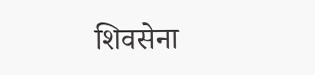शिवसेना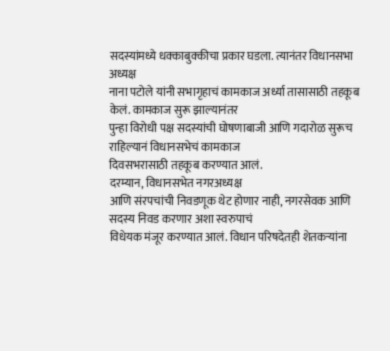सदस्यांमध्ये धक्काबुक्कीचा प्रकार घडला. त्यानंतर विधानसभा अध्यक्ष
नाना पटोले यांनी सभागृहाचं कामकाज अर्ध्या तासासाठी तहकूब केलं. कामकाज सुरू झाल्यानंतर
पुन्हा विरोधी पक्ष सदस्यांची घोषणाबाजी आणि गदारोळ सुरूच राहिल्यानं विधानसभेचं कामकाज
दिवसभरासाठी तहकूब करण्यात आलं.
दरम्यान, विधानसभेत नगरअध्यक्ष
आणि संरपचांची निवडणूक थेट होणार नाही, नगरसेवक आणि सदस्य निवड करणार अशा स्वरुपाचं
विधेयक मंजूर करण्यात आलं. विधान परिषदेतही शेतकऱ्यांना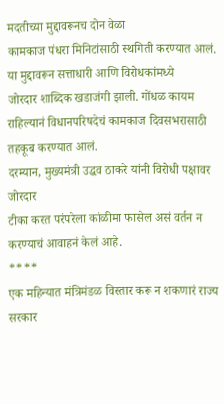मदतीच्या मुद्दावरूनच दोन वेळा
कामकाज पंधरा मिनिटांसाठी स्थगिती करण्यात आलं. या मुद्दावरून सत्ताधारी आणि विरोधकांमध्ये
जोरदार शाब्दिक खडाजंगी झाली. गोंधळ कायम राहिल्यानं विधानपरिषदेचं कामकाज दिवसभरासाठी
तहकूब करण्यात आलं.
दरम्यान, मुख्यमंत्री उद्धव ठाकरे यांनी विरोधी पक्षावर जोरदार
टीका करत परंपरेला कांळीमा फासेल असं वर्तन न करण्याचं आवाहनं केलं आहे.
****
एक महिन्यात मंत्रिमंडळ विस्तार करू न शकणारं राज्य
सरकार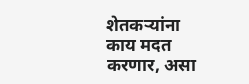शेतकऱ्यांना काय मदत करणार, असा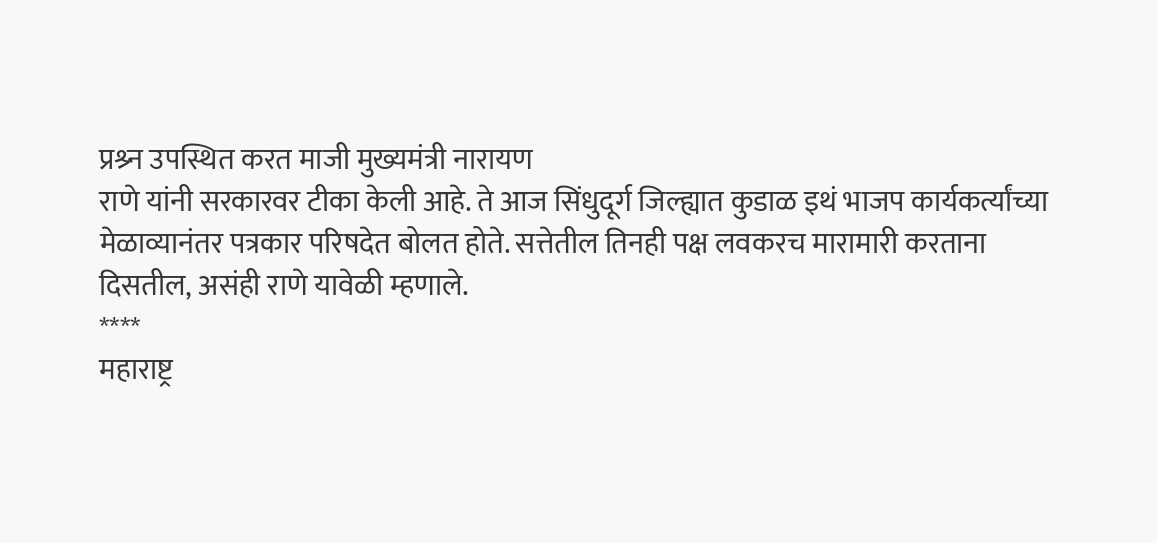प्रश्र्न उपस्थित करत माजी मुख्यमंत्री नारायण
राणे यांनी सरकारवर टीका केली आहे. ते आज सिंधुदूर्ग जिल्ह्यात कुडाळ इथं भाजप कार्यकर्त्यांच्या
मेळाव्यानंतर पत्रकार परिषदेत बोलत होते. सत्तेतील तिनही पक्ष लवकरच मारामारी करताना
दिसतील, असंही राणे यावेळी म्हणाले.
****
महाराष्ट्र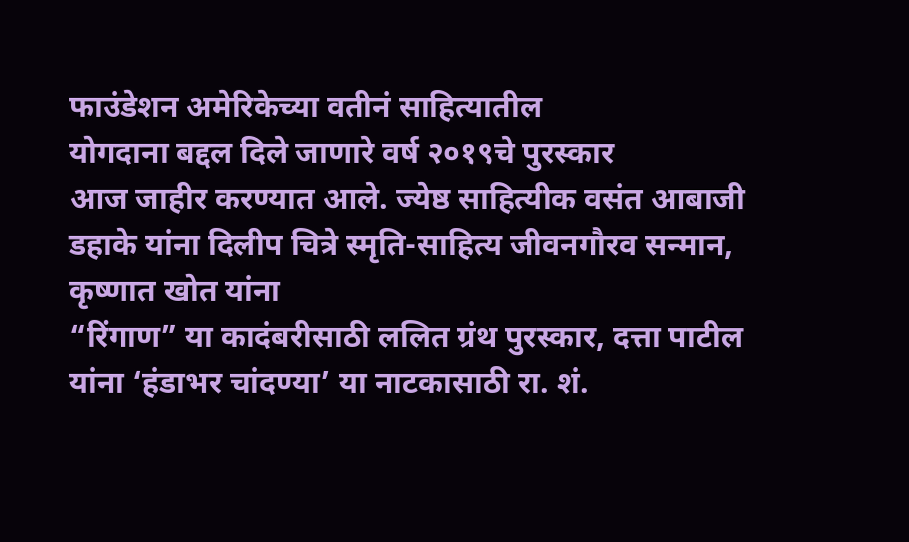फाउंडेशन अमेरिकेच्या वतीनं साहित्यातील
योगदाना बद्दल दिले जाणारे वर्ष २०१९चे पुरस्कार
आज जाहीर करण्यात आले. ज्येष्ठ साहित्यीक वसंत आबाजी डहाके यांना दिलीप चित्रे स्मृति-साहित्य जीवनगौरव सन्मान, कृष्णात खोत यांना
“रिंगाण” या कादंबरीसाठी ललित ग्रंथ पुरस्कार, दत्ता पाटील यांना ‘हंडाभर चांदण्या’ या नाटकासाठी रा. शं.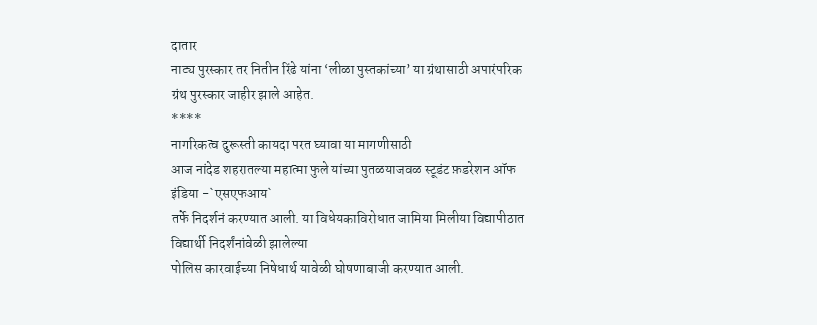दातार
नाट्य पुरस्कार तर नितीन रिंढे यांना ‘लीळा पुस्तकांच्या’ या ग्रंथासाठी अपारंपरिक
ग्रंथ पुरस्कार जाहीर झाले आहेत.
****
नागरिकत्व दुरूस्ती कायदा परत घ्यावा या मागणीसाठी
आज नांदेड शहरातल्या महात्मा फुले यांच्या पुतळयाजवळ स्टूडंट फ़डरेशन ऑफ इंडिया -`एसएफआय`
तर्फे निदर्शनं करण्यात आली. या विधेयकाविरोधात जामिया मिलीया विद्यापीठात विद्यार्थी निदर्शंनांवेळी झालेल्या
पोलिस कारवाईच्या निषेधार्थ यावेळी घोषणाबाजी करण्यात आली.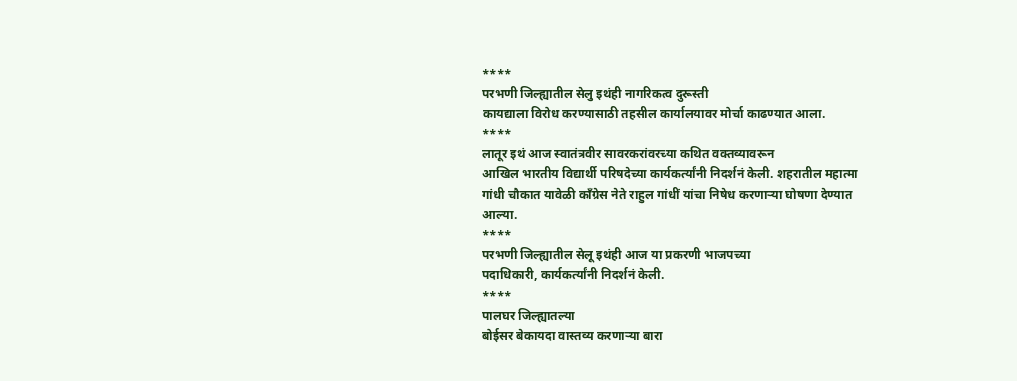****
परभणी जिल्ह्यातील सेलु इथंही नागरिकत्व दुरूस्ती
कायद्याला विरोध करण्यासाठी तहसील कार्यालयावर मोर्चा काढण्यात आला.
****
लातूर इथं आज स्वातंत्रवीर सावरकरांवरच्या कथित वक्तव्यावरून
आखिल भारतीय विद्यार्थी परिषदेच्या कार्यकर्त्यांनी निदर्शनं केली. शहरातील महात्मा
गांधी चौकात यावेळी काँग्रेस नेते राहुल गांधीं यांचा निषेध करणाऱ्या घोषणा देण्यात
आल्या.
****
परभणी जिल्ह्यातील सेलू इथंही आज या प्रकरणी भाजपच्या
पदाधिकारी, कार्यकर्त्यांनी निदर्शनं केली.
****
पालघर जिल्ह्यातल्या
बोईसर बेकायदा वास्तव्य करणाऱ्या बारा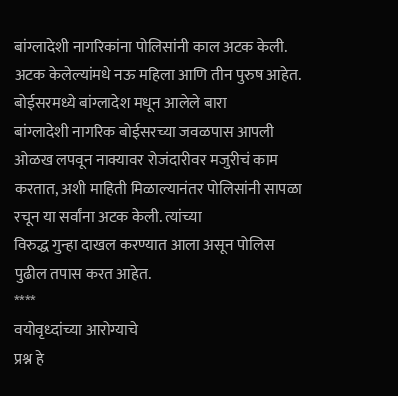बांग्लादेशी नागरिकांना पोलिसांनी काल अटक केली.
अटक केलेल्यांमधे नऊ महिला आणि तीन पुरुष आहेत. बोईसरमध्ये बांग्लादेश मधून आलेले बारा
बांग्लादेशी नागरिक बोईसरच्या जवळपास आपली ओळख लपवून नाक्यावर रोजंदारीवर मजुरीचं काम
करतात, अशी माहिती मिळाल्यानंतर पोलिसांनी सापळा रचून या सर्वांना अटक केली. त्यांच्या
विरुद्ध गुन्हा दाखल करण्यात आला असून पोलिस पुढील तपास करत आहेत.
****
वयोवृध्दांच्या आरोग्याचे
प्रश्न हे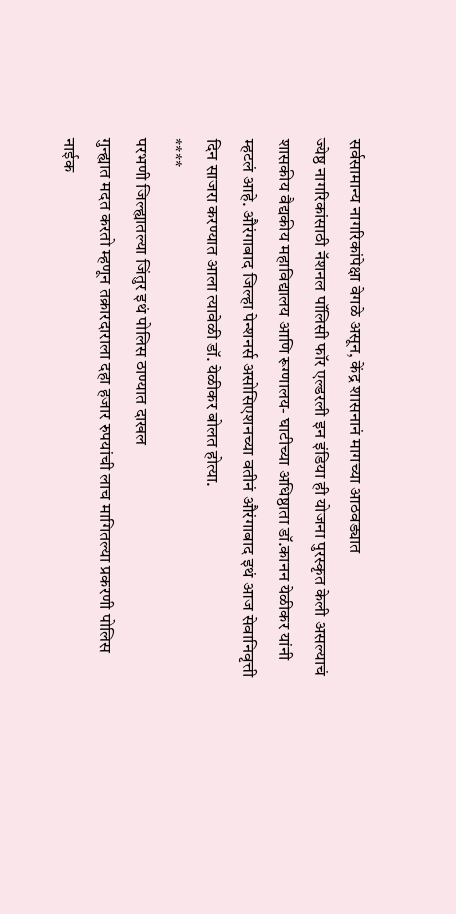सर्वसामान्य नागरिकांपेक्षा वेगळे असून, केंद्र शासनानं मागच्या आठवड्यात
ज्येष्ठ नागरिकांसाठी नॅशनल पॉलिसी फॉर एल्डरली इन इंडिया ही योजना पुरस्कृत केली असल्याचं
शासकीय वैद्यकीय महाविद्यालय आणि रूग्णालय- घाटीच्या अधिष्ठाता डॉ.कानन येळीकर यांनी
म्हटलं आहे. औरंगाबाद जिल्हा पेन्शनर्स असोसिएशनच्या वतीनं औरंगाबाद इथं आज सेवानिवृत्ती
दिन साजरा करण्यात आला त्यावेळी डॉ. येळीकर बोलत होत्या.
****
परभणी जिल्ह्यातल्या जिंतुर इथं पोलिस ठाण्यात दाखल
गुन्ह्यात मदत करतो म्हणून तक्रारदाराला दहा हजार रुपयांची लाच मागितल्या प्रकरणी पोलिस
नाईक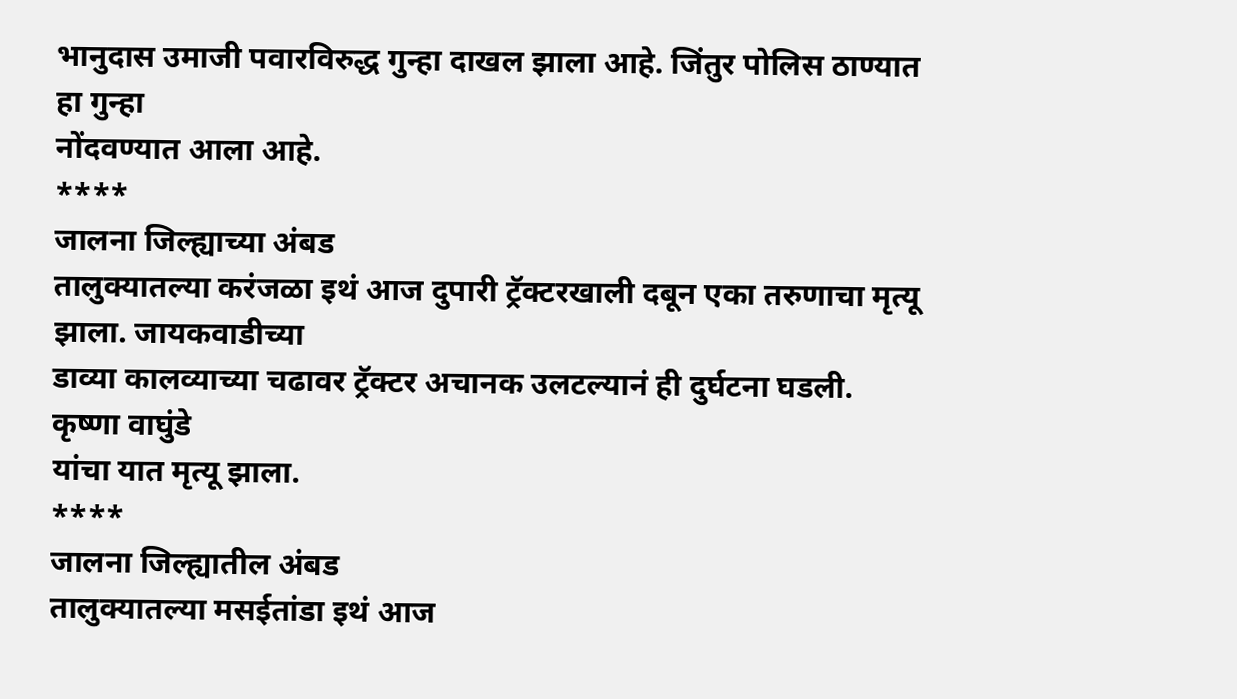भानुदास उमाजी पवारविरुद्ध गुन्हा दाखल झाला आहे. जिंतुर पोलिस ठाण्यात हा गुन्हा
नोंदवण्यात आला आहे.
****
जालना जिल्ह्याच्या अंबड
तालुक्यातल्या करंजळा इथं आज दुपारी ट्रॅक्टरखाली दबून एका तरुणाचा मृत्यू झाला. जायकवाडीच्या
डाव्या कालव्याच्या चढावर ट्रॅक्टर अचानक उलटल्यानं ही दुर्घटना घडली. कृष्णा वाघुंडे
यांचा यात मृत्यू झाला.
****
जालना जिल्ह्यातील अंबड
तालुक्यातल्या मसईतांडा इथं आज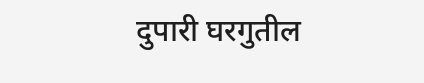दुपारी घरगुतील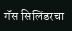गॅस सिलिंडरचा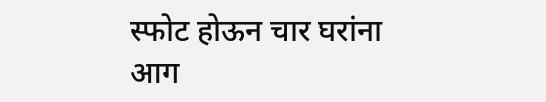स्फोट होऊन चार घरांना
आग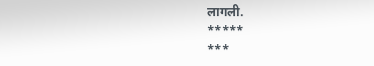लागली.
*****
***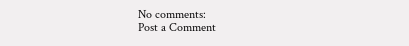No comments:
Post a Comment